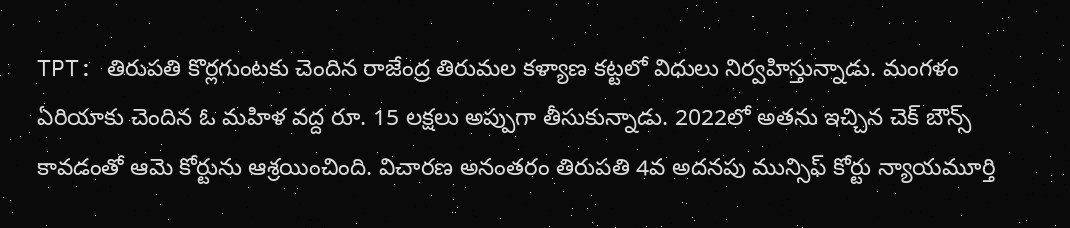TPT: తిరుపతి కొర్లగుంటకు చెందిన రాజేంద్ర తిరుమల కళ్యాణ కట్టలో విధులు నిర్వహిస్తున్నాడు. మంగళం ఏరియాకు చెందిన ఓ మహిళ వద్ద రూ. 15 లక్షలు అప్పుగా తీసుకున్నాడు. 2022లో అతను ఇచ్చిన చెక్ బౌన్స్ కావడంతో ఆమె కోర్టును ఆశ్రయించింది. విచారణ అనంతరం తిరుపతి 4వ అదనపు మున్సిఫ్ కోర్టు న్యాయమూర్తి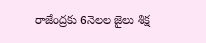రాజేంద్రకు 6నెలల జైలు శిక్ష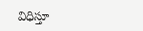విధిస్తూ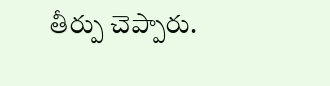తీర్పు చెప్పారు.